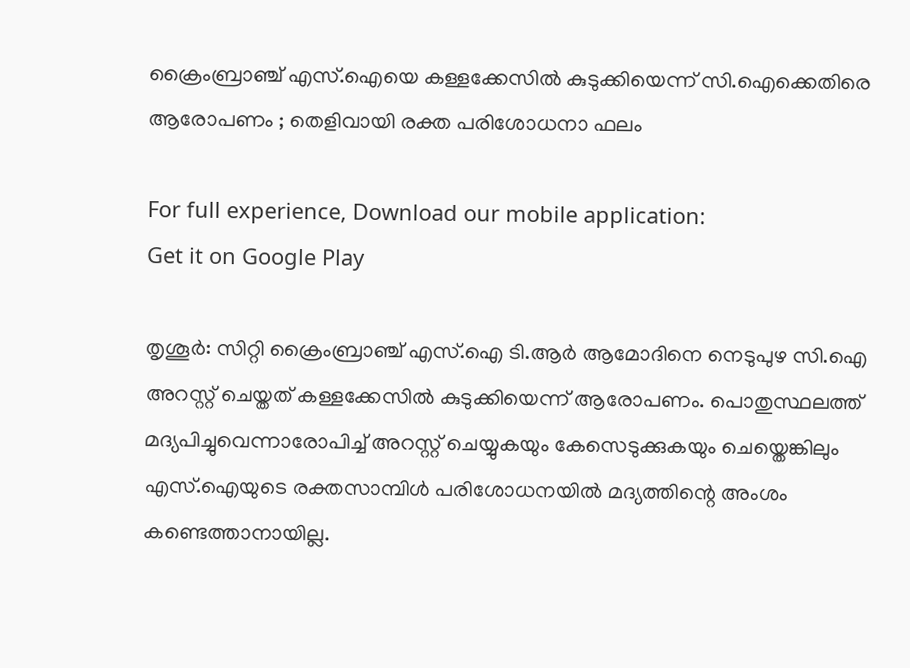ക്രൈംബ്രാഞ്ച് എസ്.ഐയെ കള്ളക്കേസില്‍ കുടുക്കിയെന്ന് സി.ഐക്കെതിരെ ആരോപണം ; തെളിവായി രക്ത പരിശോധനാ ഫലം

For full experience, Download our mobile application:
Get it on Google Play

തൃശൂര്‍: സിറ്റി ക്രൈംബ്രാഞ്ച് എസ്.ഐ ടി.ആര്‍ ആമോദിനെ നെടുപുഴ സി.ഐ അറസ്റ്റ് ചെയ്തത് കള്ളക്കേസില്‍ കുടുക്കിയെന്ന് ആരോപണം. പൊതുസ്ഥലത്ത് മദ്യപിച്ചുവെന്നാരോപിച്ച് അറസ്റ്റ് ചെയ്യുകയും കേസെടുക്കുകയും ചെയ്തെങ്കിലും എസ്.ഐയുടെ രക്തസാമ്പിള്‍ പരിശോധനയില്‍ മദ്യത്തിന്റെ അംശം കണ്ടെത്താനായില്ല.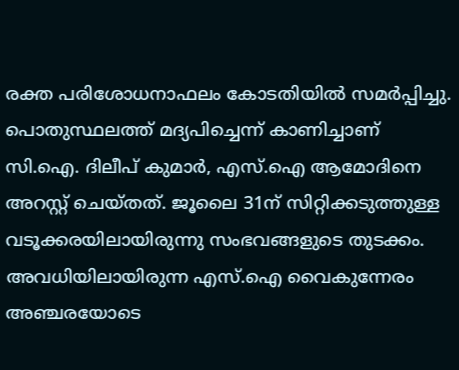രക്ത പരിശോധനാഫലം കോടതിയില്‍ സമര്‍പ്പിച്ചു.
പൊതുസ്ഥലത്ത് മദ്യപിച്ചെന്ന് കാണിച്ചാണ് സി.ഐ. ദിലീപ് കുമാര്‍, എസ്.ഐ ആമോദിനെ അറസ്റ്റ് ചെയ്തത്. ജൂലൈ 31ന് സിറ്റിക്കടുത്തുള്ള വടൂക്കരയിലായിരുന്നു സംഭവങ്ങളുടെ തുടക്കം. അവധിയിലായിരുന്ന എസ്.ഐ വൈകുന്നേരം അഞ്ചരയോടെ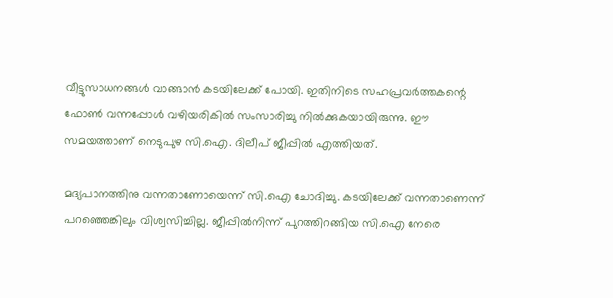വീട്ടുസാധനങ്ങള്‍ വാങ്ങാന്‍ കടയിലേക്ക് പോയി. ഇതിനിടെ സഹപ്രവര്‍ത്തകന്റെ ഫോണ്‍ വന്നപ്പോള്‍ വഴിയരികില്‍ സംസാരിച്ചു നില്‍ക്കുകയായിരുന്നു. ഈ സമയത്താണ് നെടുപുഴ സി.ഐ. ദിലീപ് ജീപ്പില്‍ എത്തിയത്.

മദ്യപാനത്തിനു വന്നതാണോയെന്ന് സി.ഐ ചോദിച്ചു. കടയിലേക്ക് വന്നതാണെന്ന് പറഞ്ഞെങ്കിലും വിശ്വസിച്ചില്ല. ജീപ്പില്‍നിന്ന് പുറത്തിറങ്ങിയ സി.ഐ നേരെ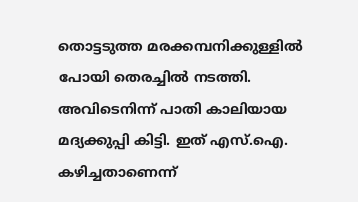തൊട്ടടുത്ത മരക്കമ്പനിക്കുള്ളില്‍ പോയി തെരച്ചില്‍ നടത്തി. അവിടെനിന്ന് പാതി കാലിയായ മദ്യക്കുപ്പി കിട്ടി. ഇത് എസ്.ഐ. കഴിച്ചതാണെന്ന്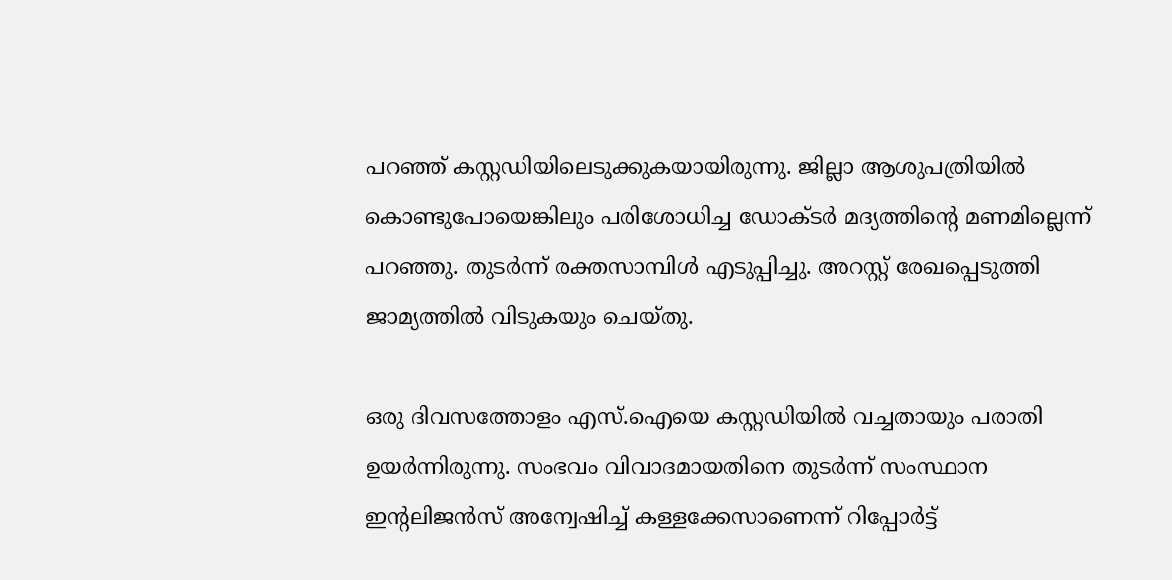പറഞ്ഞ് കസ്റ്റഡിയിലെടുക്കുകയായിരുന്നു. ജില്ലാ ആശുപത്രിയില്‍ കൊണ്ടുപോയെങ്കിലും പരിശോധിച്ച ഡോക്ടര്‍ മദ്യത്തിന്റെ മണമില്ലെന്ന് പറഞ്ഞു. തുടര്‍ന്ന് രക്തസാമ്പിള്‍ എടുപ്പിച്ചു. അറസ്റ്റ് രേഖപ്പെടുത്തി ജാമ്യത്തില്‍ വിടുകയും ചെയ്തു.

ഒരു ദിവസത്തോളം എസ്.ഐയെ കസ്റ്റഡിയില്‍ വച്ചതായും പരാതി ഉയര്‍ന്നിരുന്നു. സംഭവം വിവാദമായതിനെ തുടര്‍ന്ന് സംസ്ഥാന ഇന്റലിജന്‍സ് അന്വേഷിച്ച് കള്ളക്കേസാണെന്ന് റിപ്പോര്‍ട്ട്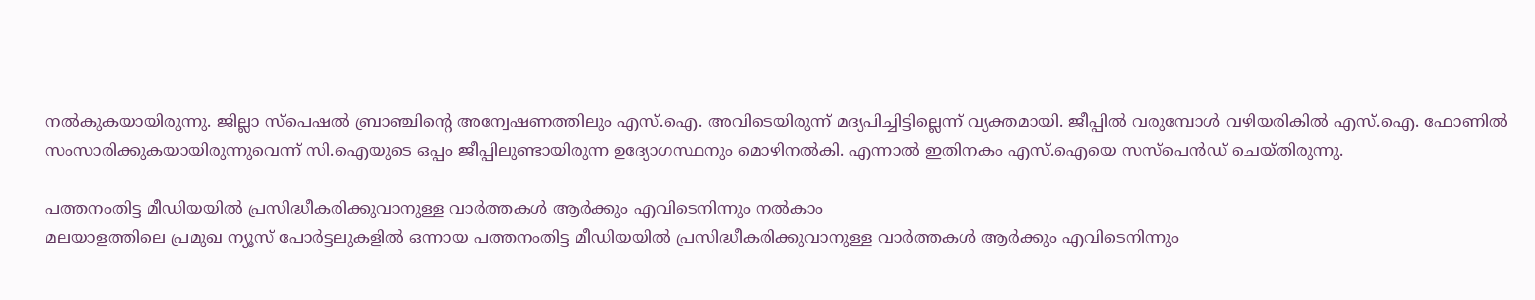നല്‍കുകയായിരുന്നു. ജില്ലാ സ്‌പെഷല്‍ ബ്രാഞ്ചിന്റെ അന്വേഷണത്തിലും എസ്.ഐ. അവിടെയിരുന്ന് മദ്യപിച്ചിട്ടില്ലെന്ന് വ്യക്തമായി. ജീപ്പില്‍ വരുമ്പോള്‍ വഴിയരികില്‍ എസ്.ഐ. ഫോണില്‍ സംസാരിക്കുകയായിരുന്നുവെന്ന് സി.ഐയുടെ ഒപ്പം ജീപ്പിലുണ്ടായിരുന്ന ഉദ്യോഗസ്ഥനും മൊഴിനല്‍കി. എന്നാല്‍ ഇതിനകം എസ്.ഐയെ സസ്‌പെന്‍ഡ് ചെയ്തിരുന്നു.

പത്തനംതിട്ട മീഡിയയില്‍ പ്രസിദ്ധീകരിക്കുവാനുള്ള വാര്‍ത്തകള്‍ ആര്‍ക്കും എവിടെനിന്നും നല്‍കാം
മലയാളത്തിലെ പ്രമുഖ ന്യൂസ് പോര്‍ട്ടലുകളില്‍ ഒന്നായ പത്തനംതിട്ട മീഡിയയില്‍ പ്രസിദ്ധീകരിക്കുവാനുള്ള വാര്‍ത്തകള്‍ ആര്‍ക്കും എവിടെനിന്നും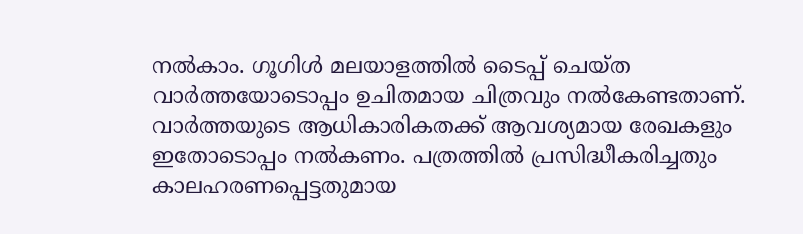നല്‍കാം. ഗൂഗിള്‍ മലയാളത്തില്‍ ടൈപ്പ് ചെയ്ത വാര്‍ത്തയോടൊപ്പം ഉചിതമായ ചിത്രവും നല്‍കേണ്ടതാണ്. വാര്‍ത്തയുടെ ആധികാരികതക്ക് ആവശ്യമായ രേഖകളും ഇതോടൊപ്പം നല്‍കണം. പത്രത്തില്‍ പ്രസിദ്ധീകരിച്ചതും കാലഹരണപ്പെട്ടതുമായ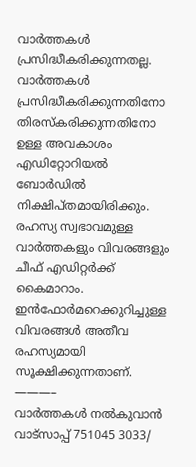വാര്‍ത്തകള്‍ പ്രസിദ്ധീകരിക്കുന്നതല്ല. വാര്‍ത്തകള്‍ പ്രസിദ്ധീകരിക്കുന്നതിനോ തിരസ്കരിക്കുന്നതിനോ ഉള്ള അവകാശം  എഡിറ്റോറിയല്‍ ബോര്‍ഡില്‍ നിക്ഷിപ്തമായിരിക്കും. രഹസ്യ സ്വഭാവമുള്ള വാര്‍ത്തകളും വിവരങ്ങളും ചീഫ് എഡിറ്റര്‍ക്ക് കൈമാറാം. ഇന്‍ഫോര്‍മറെക്കുറിച്ചുള്ള വിവരങ്ങള്‍ അതീവ രഹസ്യമായി സൂക്ഷിക്കുന്നതാണ്.
———–
വാര്‍ത്തകള്‍ നല്‍കുവാന്‍ വാട്സാപ്പ് 751045 3033/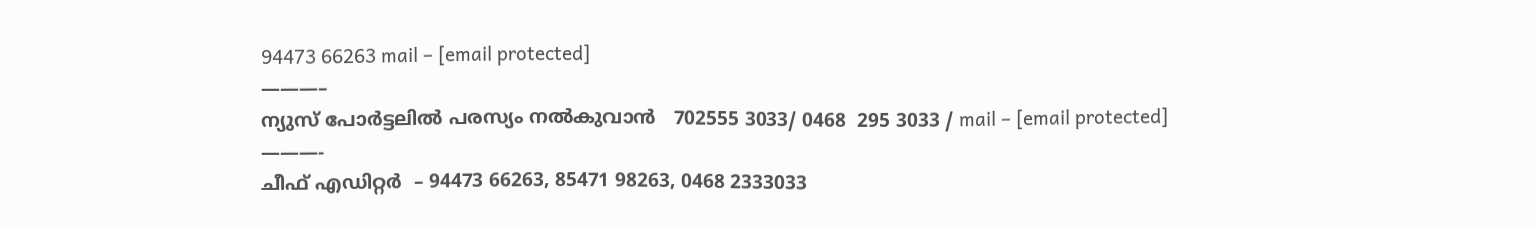94473 66263 mail – [email protected]
———–
ന്യുസ് പോര്‍ട്ടലില്‍ പരസ്യം നല്‍കുവാന്‍   702555 3033/ 0468  295 3033 / mail – [email protected]
———-
ചീഫ് എഡിറ്റര്‍  – 94473 66263, 85471 98263, 0468 2333033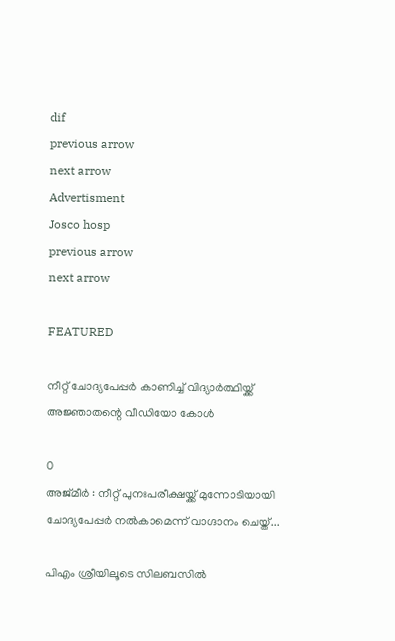dif
previous arrow
next arrow
Advertisment
Josco hosp
previous arrow
next arrow

FEATURED

നീറ്റ് ചോദ്യപേപ്പർ കാണിച്ച് വിദ്യാർത്ഥിയ്ക്ക് അജ്ഞാതന്റെ വീഡിയോ കോൾ

0
അജ്മീർ : നീറ്റ് പുനഃപരീക്ഷയ്ക്ക് മുന്നോടിയായി ചോദ്യപേപ്പർ നൽകാമെന്ന് വാഗ്ദാനം ചെയ്ത്...

പിഎം ശ്രീയിലൂടെ സിലബസില്‍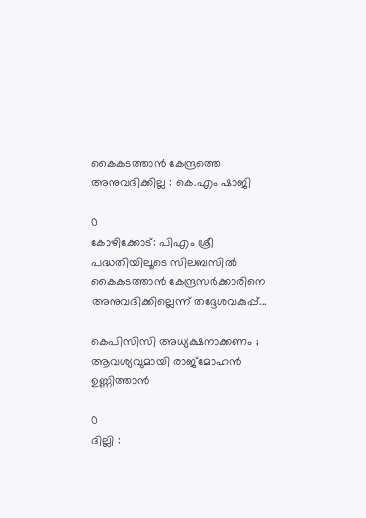കൈകടത്താന്‍ കേന്ദ്രത്തെ അനുവദിക്കില്ല : കെ.എം ഷാജി

0
കോഴിക്കോട്: പിഎം ശ്രീ പദ്ധതിയിലൂടെ സിലബസില്‍ കൈകടത്താന്‍ കേന്ദ്രസര്‍ക്കാരിനെ അനുവദിക്കില്ലെന്ന് തദ്ദേശവകുപ്പ്...

കെപിസിസി അധ്യക്ഷനാക്കണം ; ആവശ്യവുമായി രാജ്മോഹൻ ഉണ്ണിത്താൻ

0
ദില്ലി :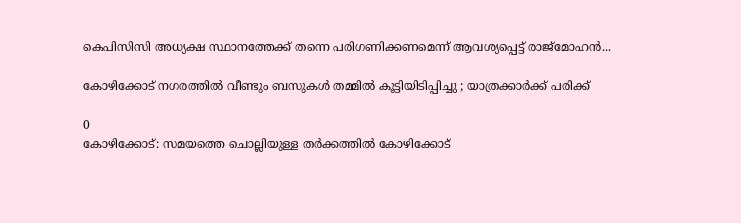കെപിസിസി അധ്യക്ഷ സ്ഥാനത്തേക്ക് തന്നെ പരിഗണിക്കണമെന്ന് ആവശ്യപ്പെട്ട് രാജ്‌മോഹൻ...

കോഴിക്കോട് നഗരത്തിൽ വീണ്ടും ബസുകൾ തമ്മിൽ കൂട്ടിയിടിപ്പിച്ചു ; യാത്രക്കാർക്ക് പരിക്ക്

0
കോഴിക്കോട്: സമയത്തെ ചൊല്ലിയുള്ള തർക്കത്തില്‍ കോഴിക്കോട്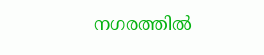നഗരത്തിൽ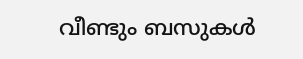വീണ്ടും ബസുകൾ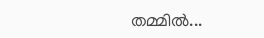തമ്മിൽ...